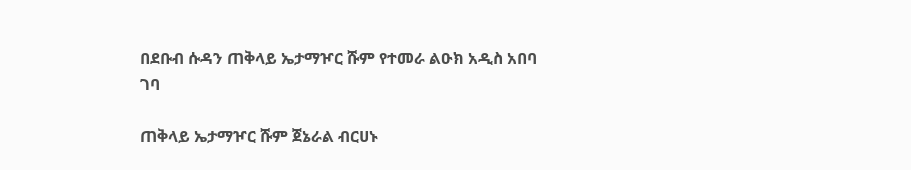በደቡብ ሱዳን ጠቅላይ ኤታማዦር ሹም የተመራ ልዑክ አዲስ አበባ ገባ

ጠቅላይ ኤታማዦር ሹም ጀኔራል ብርሀኑ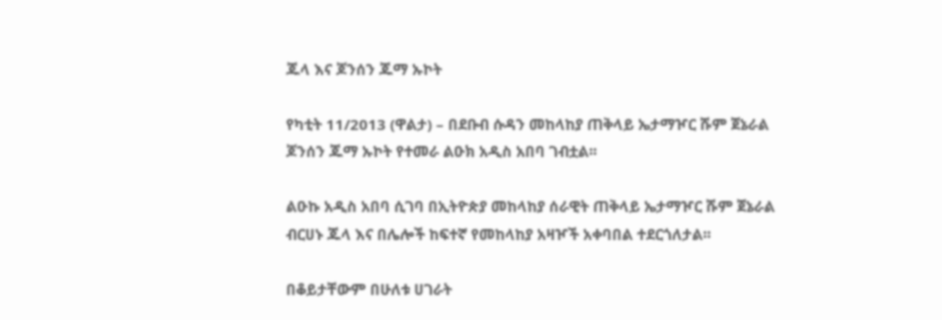ጁላ እና ጆንሰን ጁማ ኡኮት

የካቲት 11/2013 (ዋልታ) – በደቡብ ሱዳን መከላከያ ጠቅላይ ኤታማዦር ሹም ጀኔራል ጆንሰን ጁማ ኡኮት የተመራ ልዑክ አዲስ አበባ ገብቷል፡፡

ልዑኩ አዲስ አበባ ሲገባ በኢትዮጵያ መከላከያ ሰራዊት ጠቅላይ ኤታማዦር ሹም ጀኔራል ብርሀኑ ጁላ እና በሌሎች ከፍተኛ የመከላከያ አዛዦች አቀባበል ተደርጎለታል፡፡

በቆይታቸውም በሁለቱ ሀገራት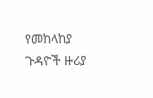የመከላከያ ጉዳዮች ዙሪያ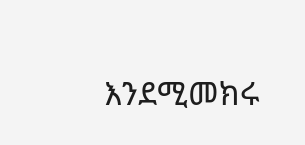እንደሚመክሩ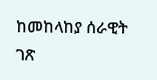ከመከላከያ ሰራዊት ገጽ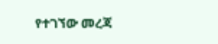የተገኘው መረጃ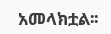አመላክቷል፡፡